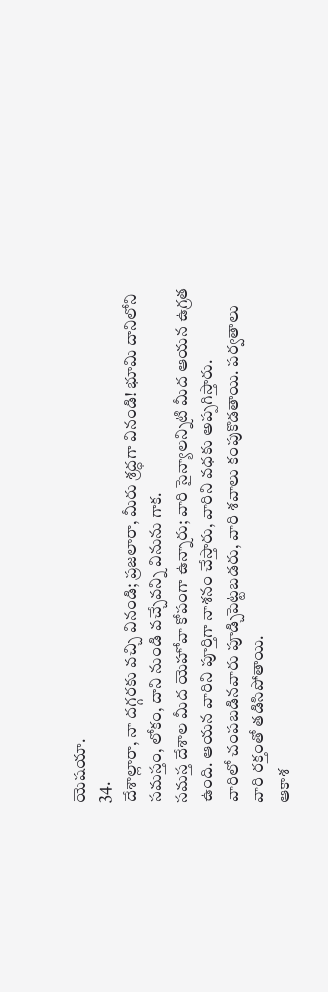యెషయా.
34.
దేశాల్లారా, నా దగ్గరకు వచ్చి వినండి; ప్రజలారా, మీరు శ్రద్ధగా వినండి! భూమి దానిలోని సమస్తం, లోకం, దాని నుండి వచ్చేవన్ని వినును గాక.
సమస్త దేశాల మీద యెహోవా కోపంగా ఉన్నారు; వారి సైన్యాలన్నిటి మీద ఆయన ఉగ్రత ఉంది. ఆయన వారిని పూర్తిగా నాశనం చేస్తారు, వారిని వధకు అప్పగిస్తారు.
వారిలో చంపబడినవారు పూడ్చిపెట్టబడరు, వారి శవాలు కంపుకొడతాయి. పర్వతాలు వారి రక్తంతో తడిసిపోతాయి.
ఆకాశ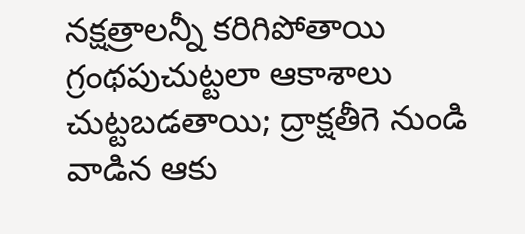నక్షత్రాలన్నీ కరిగిపోతాయి గ్రంథపుచుట్టలా ఆకాశాలు చుట్టబడతాయి; ద్రాక్షతీగె నుండి వాడిన ఆకు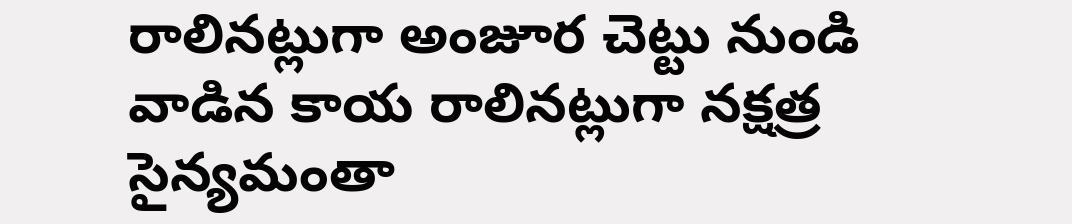రాలినట్లుగా అంజూర చెట్టు నుండి వాడిన కాయ రాలినట్లుగా నక్షత్ర సైన్యమంతా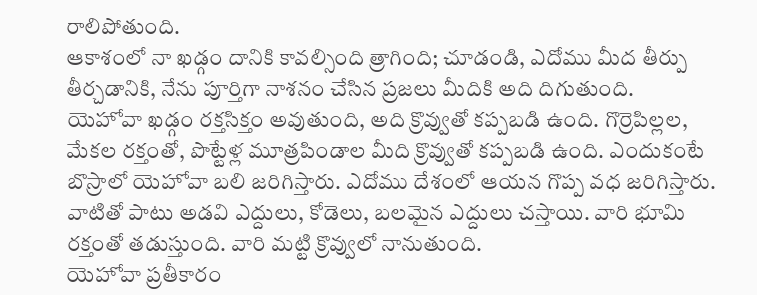రాలిపోతుంది.
ఆకాశంలో నా ఖడ్గం దానికి కావల్సింది త్రాగింది; చూడండి, ఎదోము మీద తీర్పు తీర్చడానికి, నేను పూర్తిగా నాశనం చేసిన ప్రజలు మీదికి అది దిగుతుంది.
యెహోవా ఖడ్గం రక్తసిక్తం అవుతుంది, అది క్రొవ్వుతో కప్పబడి ఉంది. గొర్రెపిల్లల, మేకల రక్తంతో, పొట్టేళ్ల మూత్రపిండాల మీది క్రొవ్వుతో కప్పబడి ఉంది. ఎందుకంటే బొస్రాలో యెహోవా బలి జరిగిస్తారు. ఎదోము దేశంలో ఆయన గొప్ప వధ జరిగిస్తారు.
వాటితో పాటు అడవి ఎద్దులు, కోడెలు, బలమైన ఎద్దులు చస్తాయి. వారి భూమి రక్తంతో తడుస్తుంది. వారి మట్టి క్రొవ్వులో నానుతుంది.
యెహోవా ప్రతీకారం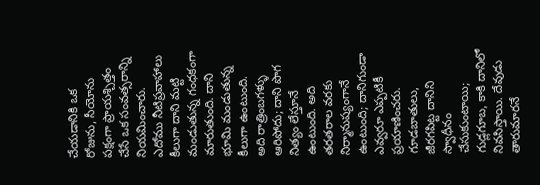చేయడానికి ఒక రోజును, సీయోను పక్షంగా ప్రాయశ్చిత్తం చేసే ఒక సంవత్సరాన్ని నియమించారు.
ఎదోము నీటిప్రవాహాలు కీలుగా దాని మట్టి మండుతున్న గంధకంగా మారుతుంది. దాని భూమి మండుతున్న కీలుగా ఉంటుంది.
అది రాత్రింబగళ్ళు ఆరిపోదు; దాని పొగ నిత్యం లేస్తూనే ఉంటుంది. అది తరతరాల వరకు నిర్మానుష్యంగానే ఉంటుంది; దానిగుండా ఎవ్వరూ ఎప్పటికీ ప్రయాణించరు.
గూడబాతులు, జీరగపిట్ట దానిని స్వాధీనం చేసుకుంటాయి; గుడ్లగూబ, కాకి దానిలో నివసిస్తాయి. దేవుడు తారుమారనే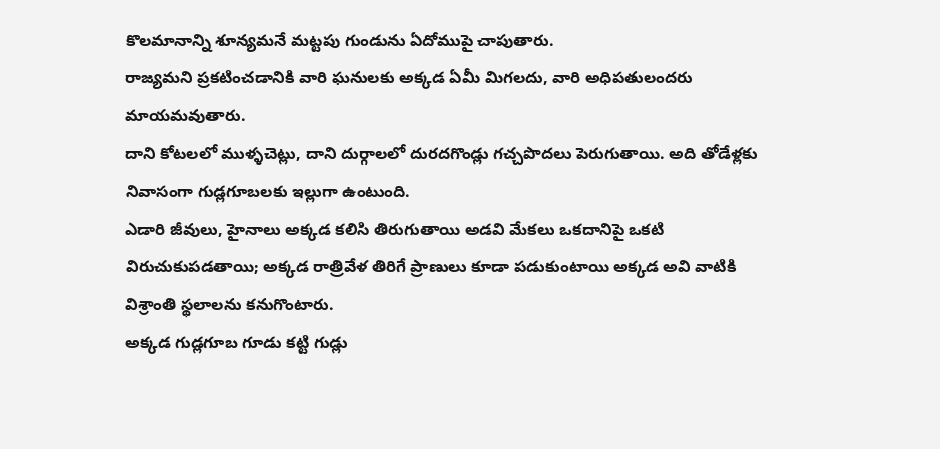కొలమానాన్ని శూన్యమనే మట్టపు గుండును ఏదోముపై చాపుతారు.
రాజ్యమని ప్రకటించడానికి వారి ఘనులకు అక్కడ ఏమీ మిగలదు, వారి అధిపతులందరు మాయమవుతారు.
దాని కోటలలో ముళ్ళచెట్లు, దాని దుర్గాలలో దురదగొండ్లు గచ్చపొదలు పెరుగుతాయి. అది తోడేళ్లకు నివాసంగా గుడ్లగూబలకు ఇల్లుగా ఉంటుంది.
ఎడారి జీవులు, హైనాలు అక్కడ కలిసి తిరుగుతాయి అడవి మేకలు ఒకదానిపై ఒకటి విరుచుకుపడతాయి; అక్కడ రాత్రివేళ తిరిగే ప్రాణులు కూడా పడుకుంటాయి అక్కడ అవి వాటికి విశ్రాంతి స్థలాలను కనుగొంటారు.
అక్కడ గుడ్లగూబ గూడు కట్టి గుడ్లు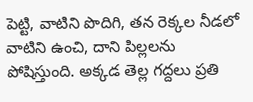పెట్టి, వాటిని పొదిగి, తన రెక్కల నీడలో వాటిని ఉంచి, దాని పిల్లలను పోషిస్తుంది. అక్కడ తెల్ల గద్దలు ప్రతి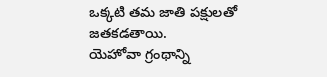ఒక్కటి తమ జాతి పక్షులతో జతకడతాయి.
యెహోవా గ్రంథాన్ని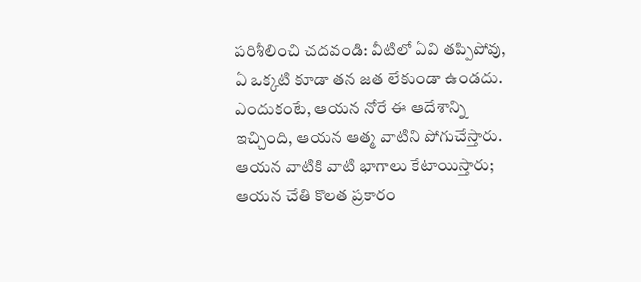పరిశీలించి చదవండి: వీటిలో ఏవి తప్పిపోవు, ఏ ఒక్కటి కూడా తన జత లేకుండా ఉండదు. ఎందుకంటే, ఆయన నోరే ఈ ఆదేశాన్ని ఇచ్చింది, ఆయన ఆత్మ వాటిని పోగుచేస్తారు.
ఆయన వాటికి వాటి భాగాలు కేటాయిస్తారు; ఆయన చేతి కొలత ప్రకారం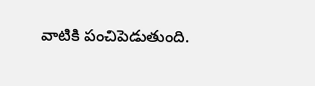వాటికి పంచిపెడుతుంది.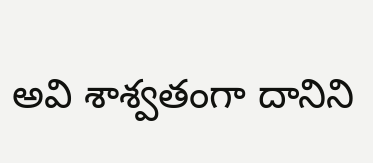అవి శాశ్వతంగా దానిని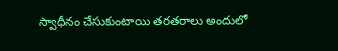స్వాధీనం చేసుకుంటాయి తరతరాలు అందులో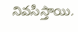నివసిస్తాయి.